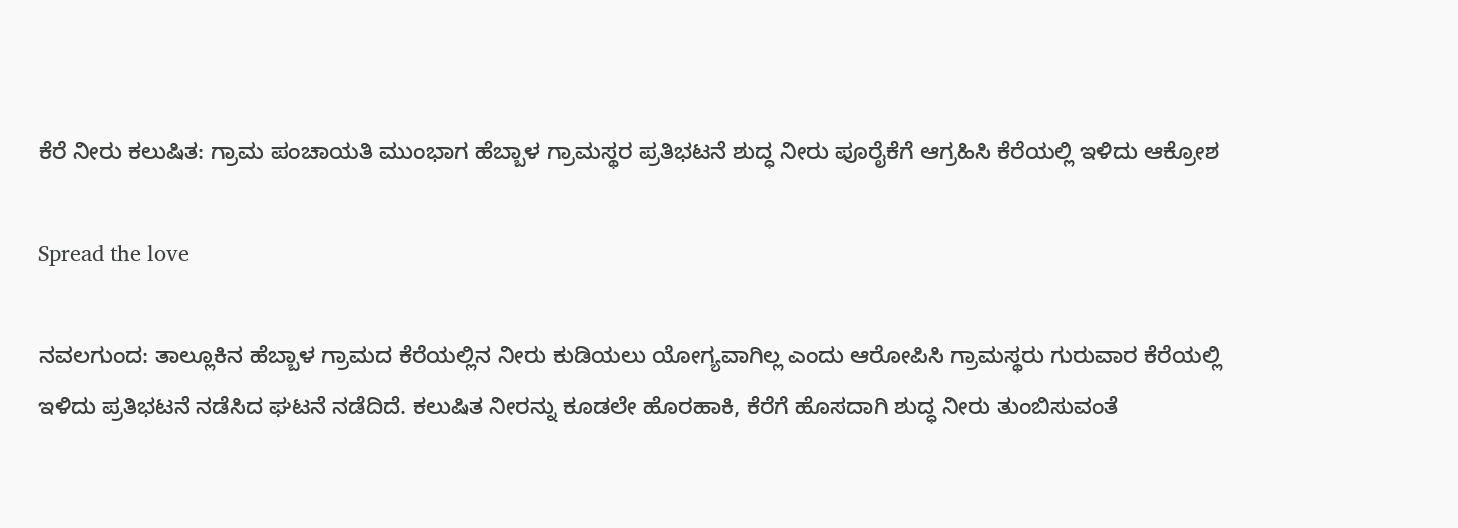ಕೆರೆ ನೀರು ಕಲುಷಿತ: ಗ್ರಾಮ ಪಂಚಾಯತಿ ಮುಂಭಾಗ ಹೆಬ್ಬಾಳ ಗ್ರಾಮಸ್ಥರ ಪ್ರತಿಭಟನೆ ಶುದ್ಧ ನೀರು ಪೂರೈಕೆಗೆ ಆಗ್ರಹಿಸಿ ಕೆರೆಯಲ್ಲಿ ಇಳಿದು ಆಕ್ರೋಶ

Spread the love

ನವಲಗುಂದ: ತಾಲ್ಲೂಕಿನ ಹೆಬ್ಬಾಳ ಗ್ರಾಮದ ಕೆರೆಯಲ್ಲಿನ ನೀರು ಕುಡಿಯಲು ಯೋಗ್ಯವಾಗಿಲ್ಲ ಎಂದು ಆರೋಪಿಸಿ ಗ್ರಾಮಸ್ಥರು ಗುರುವಾರ ಕೆರೆಯಲ್ಲಿ ಇಳಿದು ಪ್ರತಿಭಟನೆ ನಡೆಸಿದ ಘಟನೆ ನಡೆದಿದೆ. ಕಲುಷಿತ ನೀರನ್ನು ಕೂಡಲೇ ಹೊರಹಾಕಿ, ಕೆರೆಗೆ ಹೊಸದಾಗಿ ಶುದ್ಧ ನೀರು ತುಂಬಿಸುವಂತೆ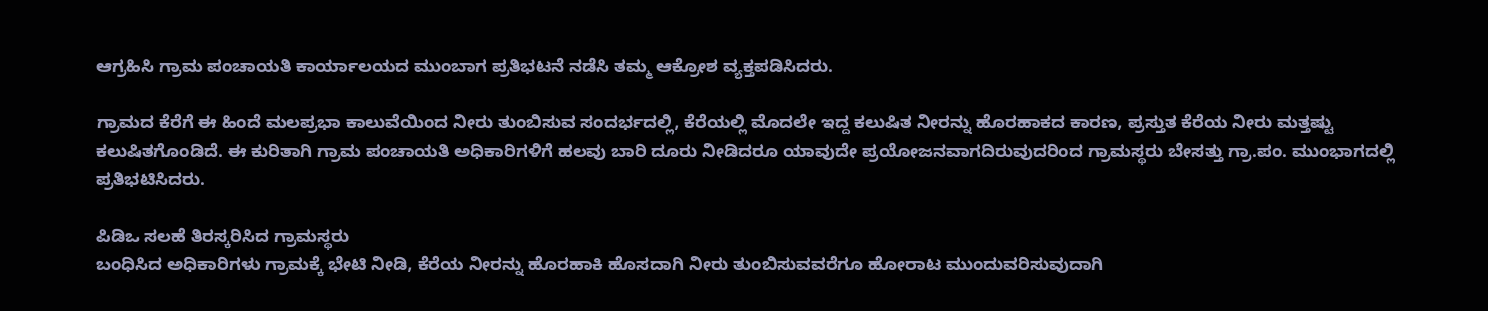ಆಗ್ರಹಿಸಿ ಗ್ರಾಮ ಪಂಚಾಯತಿ ಕಾರ್ಯಾಲಯದ ಮುಂಬಾಗ ಪ್ರತಿಭಟನೆ ನಡೆಸಿ ತಮ್ಮ ಆಕ್ರೋಶ ವ್ಯಕ್ತಪಡಿಸಿದರು.

ಗ್ರಾಮದ ಕೆರೆಗೆ ಈ ಹಿಂದೆ ಮಲಪ್ರಭಾ ಕಾಲುವೆಯಿಂದ ನೀರು ತುಂಬಿಸುವ ಸಂದರ್ಭದಲ್ಲಿ, ಕೆರೆಯಲ್ಲಿ ಮೊದಲೇ ಇದ್ದ ಕಲುಷಿತ ನೀರನ್ನು ಹೊರಹಾಕದ ಕಾರಣ, ಪ್ರಸ್ತುತ ಕೆರೆಯ ನೀರು ಮತ್ತಷ್ಟು ಕಲುಷಿತಗೊಂಡಿದೆ. ಈ ಕುರಿತಾಗಿ ಗ್ರಾಮ ಪಂಚಾಯತಿ ಅಧಿಕಾರಿಗಳಿಗೆ ಹಲವು ಬಾರಿ ದೂರು ನೀಡಿದರೂ ಯಾವುದೇ ಪ್ರಯೋಜನವಾಗದಿರುವುದರಿಂದ ಗ್ರಾಮಸ್ಥರು ಬೇಸತ್ತು ಗ್ರಾ.ಪಂ. ಮುಂಭಾಗದಲ್ಲಿ ಪ್ರತಿಭಟಿಸಿದರು.

ಪಿಡಿಒ ಸಲಹೆ ತಿರಸ್ಕರಿಸಿದ ಗ್ರಾಮಸ್ಥರು
ಬಂಧಿಸಿದ ಅಧಿಕಾರಿಗಳು ಗ್ರಾಮಕ್ಕೆ ಭೇಟಿ ನೀಡಿ, ಕೆರೆಯ ನೀರನ್ನು ಹೊರಹಾಕಿ ಹೊಸದಾಗಿ ನೀರು ತುಂಬಿಸುವವರೆಗೂ ಹೋರಾಟ ಮುಂದುವರಿಸುವುದಾಗಿ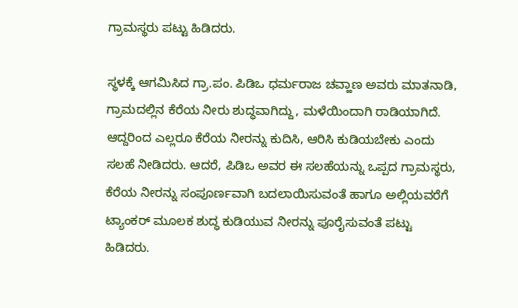ಗ್ರಾಮಸ್ಥರು ಪಟ್ಟು ಹಿಡಿದರು.

ಸ್ಥಳಕ್ಕೆ ಆಗಮಿಸಿದ ಗ್ರಾ.ಪಂ. ಪಿಡಿಒ ಧರ್ಮರಾಜ ಚವ್ಹಾಣ ಅವರು ಮಾತನಾಡಿ, ಗ್ರಾಮದಲ್ಲಿನ ಕೆರೆಯ ನೀರು ಶುದ್ಧವಾಗಿದ್ದು, ಮಳೆಯಿಂದಾಗಿ ರಾಡಿಯಾಗಿದೆ. ಆದ್ದರಿಂದ ಎಲ್ಲರೂ ಕೆರೆಯ ನೀರನ್ನು ಕುದಿಸಿ, ಆರಿಸಿ ಕುಡಿಯಬೇಕು ಎಂದು ಸಲಹೆ ನೀಡಿದರು. ಆದರೆ, ಪಿಡಿಒ ಅವರ ಈ ಸಲಹೆಯನ್ನು ಒಪ್ಪದ ಗ್ರಾಮಸ್ಥರು, ಕೆರೆಯ ನೀರನ್ನು ಸಂಪೂರ್ಣವಾಗಿ ಬದಲಾಯಿಸುವಂತೆ ಹಾಗೂ ಅಲ್ಲಿಯವರೆಗೆ ಟ್ಯಾಂಕರ್ ಮೂಲಕ ಶುದ್ಧ ಕುಡಿಯುವ ನೀರನ್ನು ಪೂರೈಸುವಂತೆ ಪಟ್ಟು ಹಿಡಿದರು.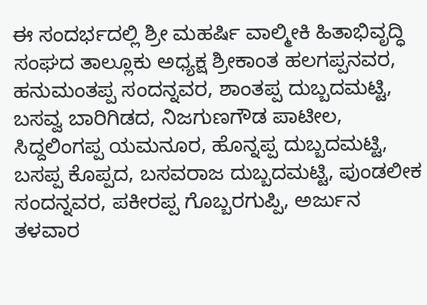ಈ ಸಂದರ್ಭದಲ್ಲಿ ಶ್ರೀ ಮಹರ್ಷಿ ವಾಲ್ಮೀಕಿ ಹಿತಾಭಿವೃದ್ಧಿ ಸಂಘದ ತಾಲ್ಲೂಕು ಅಧ್ಯಕ್ಷ ಶ್ರೀಕಾಂತ ಹಲಗಪ್ಪನವರ, ಹನುಮಂತಪ್ಪ ಸಂದನ್ನವರ, ಶಾಂತಪ್ಪ ದುಬ್ಬದಮಟ್ಟಿ, ಬಸವ್ವ ಬಾರಿಗಿಡದ, ನಿಜಗುಣಗೌಡ ಪಾಟೀಲ, ಸಿದ್ದಲಿಂಗಪ್ಪ ಯಮನೂರ, ಹೊನ್ನಪ್ಪ ದುಬ್ಬದಮಟ್ಟಿ, ಬಸಪ್ಪ ಕೊಪ್ಪದ, ಬಸವರಾಜ ದುಬ್ಬದಮಟ್ಟಿ, ಪುಂಡಲೀಕ ಸಂದನ್ನವರ, ಪಕೀರಪ್ಪ ಗೊಬ್ಬರಗುಪ್ಪಿ, ಅರ್ಜುನ ತಳವಾರ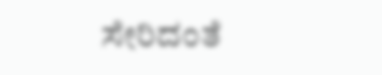ಸೇರಿದಂತೆ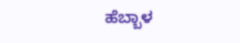ಹೆಬ್ಬಾಳ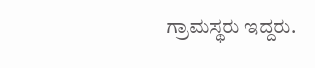ಗ್ರಾಮಸ್ಥರು ಇದ್ದರು.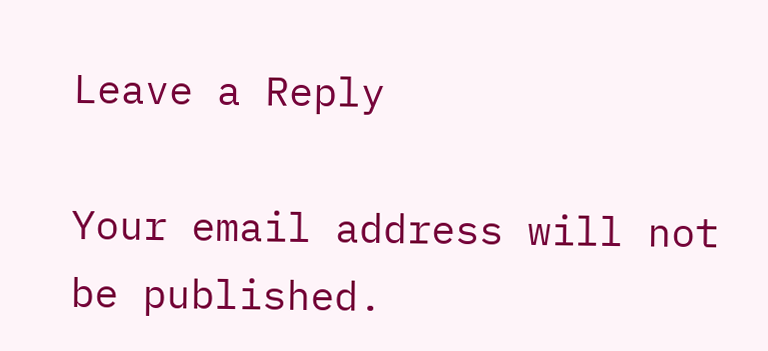Leave a Reply

Your email address will not be published.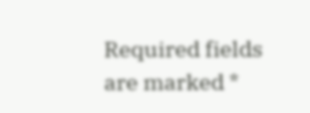Required fields are marked *